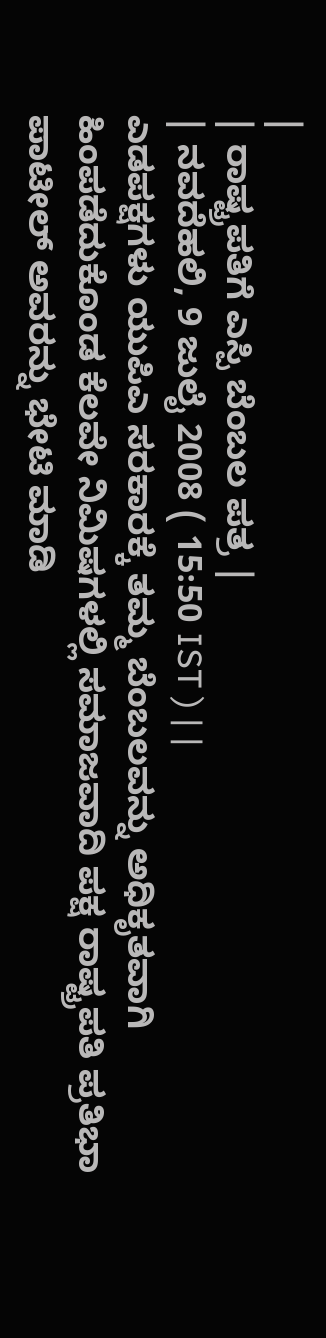|
| ರಾಷ್ಟ್ರಪತಿಗೆ ಎಸ್ಪಿ ಬೆಂಬಲ ಪತ್ರ |
| ನವದೆಹಲಿ, 9 ಜುಲೈ 2008 ( 15:50 IST ) | |
ಎಡಪಕ್ಷಗಳು ಯುಪಿಎ ಸರಕಾರಕ್ಕೆ ತಮ್ಮ ಬೆಂಬಲವನ್ನು ಅಧಿಕೃತವಾಗಿ ಹಿಂಪಡೆದುಕೊಂಡ ಕೆಲವೇ ನಿಮಿಷಗಳಲ್ಲಿ ಸಮಾಜವಾದಿ ಪಕ್ಷ ರಾಷ್ಟ್ರಪತಿ ಪ್ರತಿಭಾ ಪಾಟೀಲ್ ಅವರನ್ನು ಭೇಟಿ ಮಾಡಿ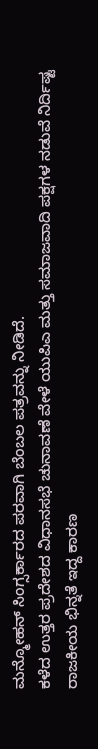ಮನ್ಮೋಹನ್ ಸಿಂಗ್ಸರ್ಕಾರದ ಪರವಾಗಿ ಬೆಂಬಲ ಪತ್ರವನ್ನು ನೀಡಿದೆ.
ಕಳೆದ ಉತ್ತರ ಪ್ರದೇಶದ ವಿಧಾನಸಭೆ ಚುನಾವಣೆ ವೇಳೆ ಯುಪಿಎ ಮತ್ತು ಸಮಾಜವಾದಿ ಪಕ್ಷಗಳ ನಡುವೆ ನಿರ್ದಿಷ್ಟ ರಾಜಕೀಯ ಭಿನ್ನತೆ ಇದ್ದ ಕಾರಣ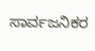ಸಾರ್ವಜನಿಕರ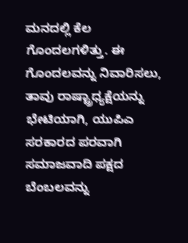ಮನದಲ್ಲಿ ಕೆಲ ಗೊಂದಲಗಳಿತ್ತು. ಈ ಗೊಂದಲವನ್ನು ನಿವಾರಿಸಲು, ತಾವು ರಾಷ್ಟ್ರಾಧ್ಯಕ್ಷೆಯನ್ನು ಭೇಟಿಯಾಗಿ, ಯುಪಿಎ ಸರಕಾರದ ಪರವಾಗಿ ಸಮಾಜವಾದಿ ಪಕ್ಷದ ಬೆಂಬಲವನ್ನು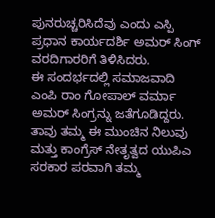ಪುನರುಚ್ಚರಿಸಿದೆವು ಎಂದು ಎಸ್ಪಿ ಪ್ರಧಾನ ಕಾರ್ಯದರ್ಶಿ ಅಮರ್ ಸಿಂಗ್ ವರದಿಗಾರರಿಗೆ ತಿಳಿಸಿದರು.
ಈ ಸಂದರ್ಭದಲ್ಲಿ ಸಮಾಜವಾದಿ ಎಂಪಿ ರಾಂ ಗೋಪಾಲ್ ವರ್ಮಾ ಅಮರ್ ಸಿಂಗ್ರನ್ನು ಜತೆಗೂಡಿದ್ದರು. ತಾವು ತಮ್ಮ ಈ ಮುಂಚಿನ ನಿಲುವು ಮತ್ತು ಕಾಂಗ್ರೆಸ್ ನೇತೃತ್ವದ ಯುಪಿಎ ಸರಕಾರ ಪರವಾಗಿ ತಮ್ಮ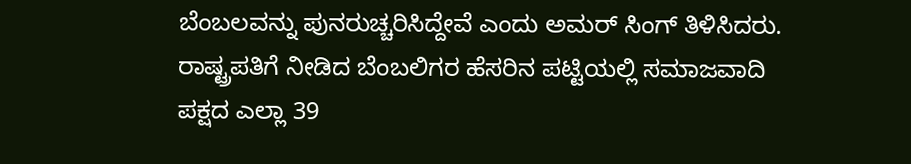ಬೆಂಬಲವನ್ನು ಪುನರುಚ್ಚರಿಸಿದ್ದೇವೆ ಎಂದು ಅಮರ್ ಸಿಂಗ್ ತಿಳಿಸಿದರು.
ರಾಷ್ಟ್ರಪತಿಗೆ ನೀಡಿದ ಬೆಂಬಲಿಗರ ಹೆಸರಿನ ಪಟ್ಟಿಯಲ್ಲಿ ಸಮಾಜವಾದಿ ಪಕ್ಷದ ಎಲ್ಲಾ 39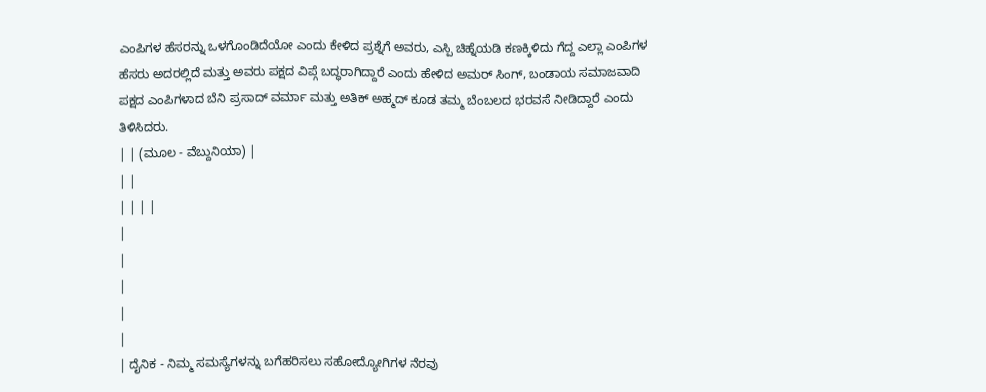ಎಂಪಿಗಳ ಹೆಸರನ್ನು ಒಳಗೊಂಡಿದೆಯೋ ಎಂದು ಕೇಳಿದ ಪ್ರಶ್ನೆಗೆ ಅವರು, ಎಸ್ಪಿ ಚಿಹ್ನೆಯಡಿ ಕಣಕ್ಕಿಳಿದು ಗೆದ್ದ ಎಲ್ಲಾ ಎಂಪಿಗಳ ಹೆಸರು ಅದರಲ್ಲಿದೆ ಮತ್ತು ಅವರು ಪಕ್ಷದ ವಿಪ್ಗೆ ಬದ್ಧರಾಗಿದ್ದಾರೆ ಎಂದು ಹೇಳಿದ ಅಮರ್ ಸಿಂಗ್, ಬಂಡಾಯ ಸಮಾಜವಾದಿ ಪಕ್ಷದ ಎಂಪಿಗಳಾದ ಬೆನಿ ಪ್ರಸಾದ್ ವರ್ಮಾ ಮತ್ತು ಅತಿಕ್ ಅಹ್ಮದ್ ಕೂಡ ತಮ್ಮ ಬೆಂಬಲದ ಭರವಸೆ ನೀಡಿದ್ದಾರೆ ಎಂದು ತಿಳಿಸಿದರು.
| | (ಮೂಲ - ವೆಬ್ದುನಿಯಾ) |
| |
| | | |
|
|
|
|
|
| ದೈನಿಕ - ನಿಮ್ಮ ಸಮಸ್ಯೆಗಳನ್ನು ಬಗೆಹರಿಸಲು ಸಹೋದ್ಯೋಗಿಗಳ ನೆರವು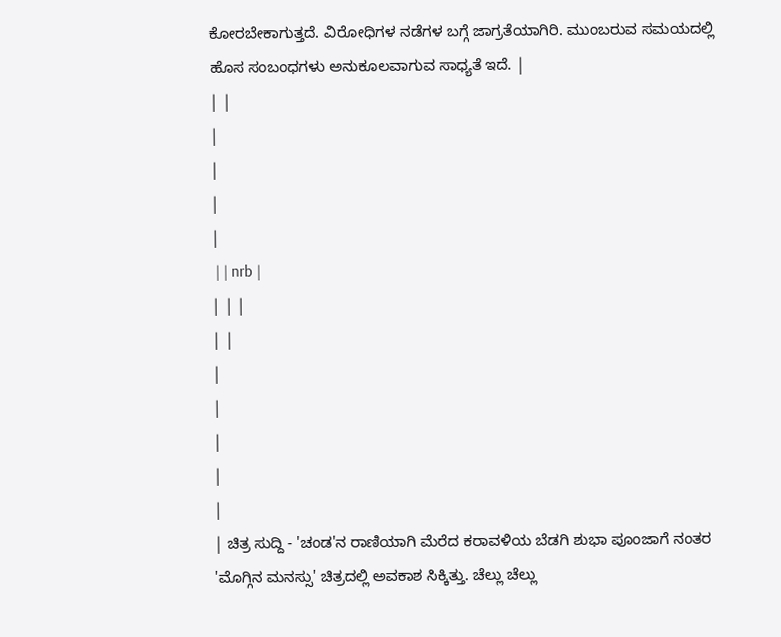ಕೋರಬೇಕಾಗುತ್ತದೆ. ವಿರೋಧಿಗಳ ನಡೆಗಳ ಬಗ್ಗೆ ಜಾಗ್ರತೆಯಾಗಿರಿ. ಮುಂಬರುವ ಸಮಯದಲ್ಲಿ ಹೊಸ ಸಂಬಂಧಗಳು ಅನುಕೂಲವಾಗುವ ಸಾಧ್ಯತೆ ಇದೆ. |
| |
|
|
|
|
 | | nrb |
| | |
| |
|
|
|
|
|
| ಚಿತ್ರ ಸುದ್ದಿ - 'ಚಂಡ'ನ ರಾಣಿಯಾಗಿ ಮೆರೆದ ಕರಾವಳಿಯ ಬೆಡಗಿ ಶುಭಾ ಪೂಂಜಾಗೆ ನಂತರ 'ಮೊಗ್ಗಿನ ಮನಸ್ಸು' ಚಿತ್ರದಲ್ಲಿ ಅವಕಾಶ ಸಿಕ್ಕಿತ್ತು. ಚೆಲ್ಲು ಚೆಲ್ಲು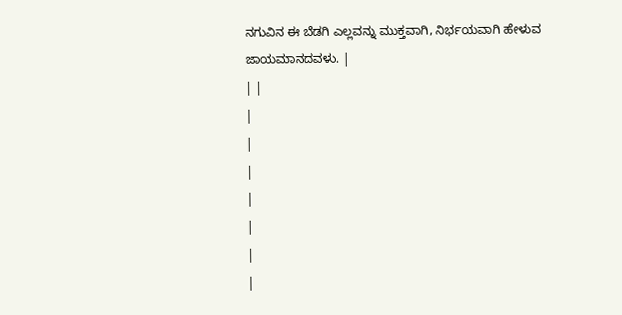ನಗುವಿನ ಈ ಬೆಡಗಿ ಎಲ್ಲವನ್ನು ಮುಕ್ತವಾಗಿ, ನಿರ್ಭಯವಾಗಿ ಹೇಳುವ ಜಾಯಮಾನದವಳು. |
| |
|
|
|
|
|
|
|